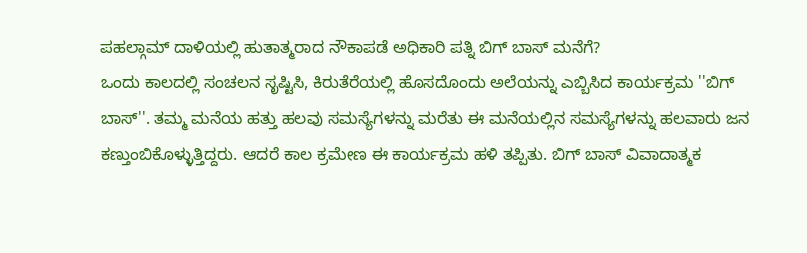ಪಹಲ್ಗಾಮ್ ದಾಳಿಯಲ್ಲಿ ಹುತಾತ್ಮರಾದ ನೌಕಾಪಡೆ ಅಧಿಕಾರಿ ಪತ್ನಿ ಬಿಗ್ ಬಾಸ್ ಮನೆಗೆ?
ಒಂದು ಕಾಲದಲ್ಲಿ ಸಂಚಲನ ಸೃಷ್ಟಿಸಿ, ಕಿರುತೆರೆಯಲ್ಲಿ ಹೊಸದೊಂದು ಅಲೆಯನ್ನು ಎಬ್ಬಿಸಿದ ಕಾರ್ಯಕ್ರಮ ''ಬಿಗ್ ಬಾಸ್''. ತಮ್ಮ ಮನೆಯ ಹತ್ತು ಹಲವು ಸಮಸ್ಯೆಗಳನ್ನು ಮರೆತು ಈ ಮನೆಯಲ್ಲಿನ ಸಮಸ್ಯೆಗಳನ್ನು ಹಲವಾರು ಜನ ಕಣ್ತುಂಬಿಕೊಳ್ಳುತ್ತಿದ್ದರು. ಆದರೆ ಕಾಲ ಕ್ರಮೇಣ ಈ ಕಾರ್ಯಕ್ರಮ ಹಳಿ ತಪ್ಪಿತು. ಬಿಗ್ ಬಾಸ್ ವಿವಾದಾತ್ಮಕ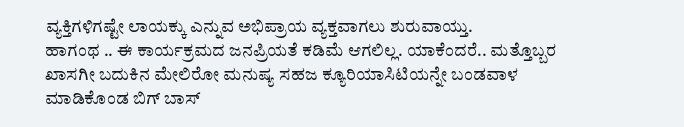ವ್ಯಕ್ತಿಗಳಿಗಷ್ಟೇ ಲಾಯಕ್ಕು ಎನ್ನುವ ಅಭಿಪ್ರಾಯ ವ್ಯಕ್ತವಾಗಲು ಶುರುವಾಯ್ತು.
ಹಾಗಂಥ .. ಈ ಕಾರ್ಯಕ್ರಮದ ಜನಪ್ರಿಯತೆ ಕಡಿಮೆ ಆಗಲಿಲ್ಲ. ಯಾಕೆಂದರೆ.. ಮತ್ತೊಬ್ಬರ ಖಾಸಗೀ ಬದುಕಿನ ಮೇಲಿರೋ ಮನುಷ್ಯ ಸಹಜ ಕ್ಯೂರಿಯಾಸಿಟಿಯನ್ನೇ ಬಂಡವಾಳ ಮಾಡಿಕೊಂಡ ಬಿಗ್ ಬಾಸ್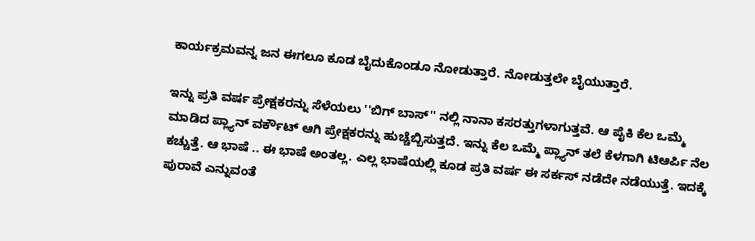ಕಾರ್ಯಕ್ರಮವನ್ನ ಜನ ಈಗಲೂ ಕೂಡ ಬೈದುಕೊಂಡೂ ನೋಡುತ್ತಾರೆ. ನೋಡುತ್ತಲೇ ಬೈಯುತ್ತಾರೆ.

ಇನ್ನು ಪ್ರತಿ ವರ್ಷ ಪ್ರೇಕ್ಷಕರನ್ನು ಸೆಳೆಯಲು ''ಬಿಗ್ ಬಾಸ್'' ನಲ್ಲಿ ನಾನಾ ಕಸರತ್ತುಗಳಾಗುತ್ತವೆ. ಆ ಪೈಕಿ ಕೆಲ ಒಮ್ಮೆ ಮಾಡಿದ ಪ್ಲ್ಯಾನ್ ವರ್ಕೌಟ್ ಆಗಿ ಪ್ರೇಕ್ಷಕರನ್ನು ಹುಚ್ಚೆಬ್ಬಿಸುತ್ತದೆ. ಇನ್ನು ಕೆಲ ಒಮ್ಮೆ ಪ್ಲ್ಯಾನ್ ತಲೆ ಕೆಳಗಾಗಿ ಟಿಆರ್ಪಿ ನೆಲ ಕಚ್ಚುತ್ತೆ. ಆ ಭಾಷೆ .. ಈ ಭಾಷೆ ಅಂತಲ್ಲ. ಎಲ್ಲ ಭಾಷೆಯಲ್ಲಿ ಕೂಡ ಪ್ರತಿ ವರ್ಷ ಈ ಸರ್ಕಸ್ ನಡೆದೇ ನಡೆಯುತ್ತೆ. ಇದಕ್ಕೆ ಪುರಾವೆ ಎನ್ನುವಂತೆ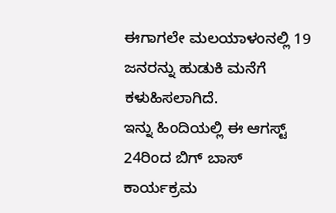ಈಗಾಗಲೇ ಮಲಯಾಳಂನಲ್ಲಿ 19 ಜನರನ್ನು ಹುಡುಕಿ ಮನೆಗೆ ಕಳುಹಿಸಲಾಗಿದೆ.
ಇನ್ನು ಹಿಂದಿಯಲ್ಲಿ ಈ ಆಗಸ್ಟ್ 24ರಿಂದ ಬಿಗ್ ಬಾಸ್ ಕಾರ್ಯಕ್ರಮ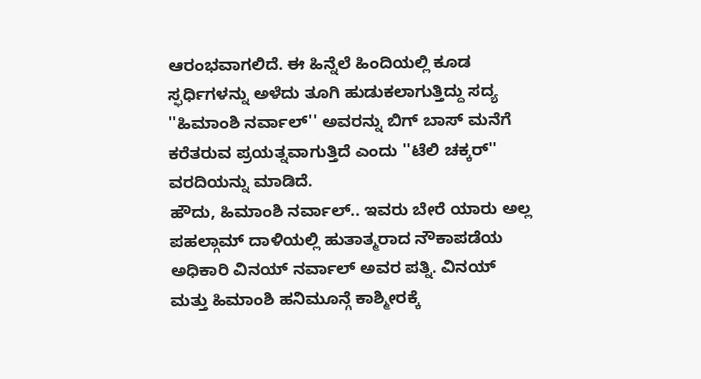ಆರಂಭವಾಗಲಿದೆ. ಈ ಹಿನ್ನೆಲೆ ಹಿಂದಿಯಲ್ಲಿ ಕೂಡ ಸ್ಫರ್ಧಿಗಳನ್ನು ಅಳೆದು ತೂಗಿ ಹುಡುಕಲಾಗುತ್ತಿದ್ದು ಸದ್ಯ ''ಹಿಮಾಂಶಿ ನರ್ವಾಲ್'' ಅವರನ್ನು ಬಿಗ್ ಬಾಸ್ ಮನೆಗೆ ಕರೆತರುವ ಪ್ರಯತ್ನವಾಗುತ್ತಿದೆ ಎಂದು ''ಟೆಲಿ ಚಕ್ಕರ್'' ವರದಿಯನ್ನು ಮಾಡಿದೆ.
ಹೌದು, ಹಿಮಾಂಶಿ ನರ್ವಾಲ್.. ಇವರು ಬೇರೆ ಯಾರು ಅಲ್ಲ ಪಹಲ್ಗಾಮ್ ದಾಳಿಯಲ್ಲಿ ಹುತಾತ್ಮರಾದ ನೌಕಾಪಡೆಯ ಅಧಿಕಾರಿ ವಿನಯ್ ನರ್ವಾಲ್ ಅವರ ಪತ್ನಿ. ವಿನಯ್ ಮತ್ತು ಹಿಮಾಂಶಿ ಹನಿಮೂನ್ಗೆ ಕಾಶ್ಮೀರಕ್ಕೆ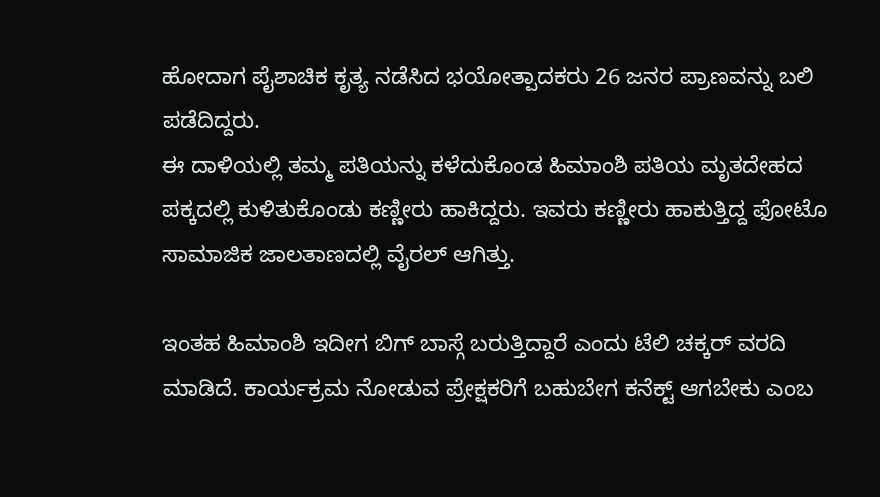ಹೋದಾಗ ಪೈಶಾಚಿಕ ಕೃತ್ಯ ನಡೆಸಿದ ಭಯೋತ್ಪಾದಕರು 26 ಜನರ ಪ್ರಾಣವನ್ನು ಬಲಿ ಪಡೆದಿದ್ದರು.
ಈ ದಾಳಿಯಲ್ಲಿ ತಮ್ಮ ಪತಿಯನ್ನು ಕಳೆದುಕೊಂಡ ಹಿಮಾಂಶಿ ಪತಿಯ ಮೃತದೇಹದ ಪಕ್ಕದಲ್ಲಿ ಕುಳಿತುಕೊಂಡು ಕಣ್ಣೀರು ಹಾಕಿದ್ದರು. ಇವರು ಕಣ್ಣೀರು ಹಾಕುತ್ತಿದ್ದ ಫೋಟೊ ಸಾಮಾಜಿಕ ಜಾಲತಾಣದಲ್ಲಿ ವೈರಲ್ ಆಗಿತ್ತು.

ಇಂತಹ ಹಿಮಾಂಶಿ ಇದೀಗ ಬಿಗ್ ಬಾಸ್ಗೆ ಬರುತ್ತಿದ್ದಾರೆ ಎಂದು ಟೆಲಿ ಚಕ್ಕರ್ ವರದಿ ಮಾಡಿದೆ. ಕಾರ್ಯಕ್ರಮ ನೋಡುವ ಪ್ರೇಕ್ಷಕರಿಗೆ ಬಹುಬೇಗ ಕನೆಕ್ಟ್ ಆಗಬೇಕು ಎಂಬ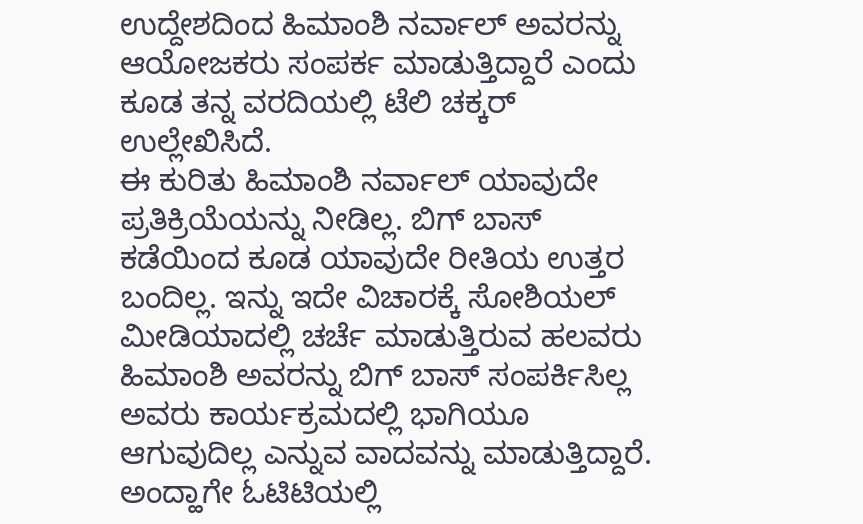ಉದ್ದೇಶದಿಂದ ಹಿಮಾಂಶಿ ನರ್ವಾಲ್ ಅವರನ್ನು ಆಯೋಜಕರು ಸಂಪರ್ಕ ಮಾಡುತ್ತಿದ್ದಾರೆ ಎಂದು ಕೂಡ ತನ್ನ ವರದಿಯಲ್ಲಿ ಟೆಲಿ ಚಕ್ಕರ್ ಉಲ್ಲೇಖಿಸಿದೆ.
ಈ ಕುರಿತು ಹಿಮಾಂಶಿ ನರ್ವಾಲ್ ಯಾವುದೇ ಪ್ರತಿಕ್ರಿಯೆಯನ್ನು ನೀಡಿಲ್ಲ. ಬಿಗ್ ಬಾಸ್ ಕಡೆಯಿಂದ ಕೂಡ ಯಾವುದೇ ರೀತಿಯ ಉತ್ತರ ಬಂದಿಲ್ಲ. ಇನ್ನು ಇದೇ ವಿಚಾರಕ್ಕೆ ಸೋಶಿಯಲ್ ಮೀಡಿಯಾದಲ್ಲಿ ಚರ್ಚೆ ಮಾಡುತ್ತಿರುವ ಹಲವರು ಹಿಮಾಂಶಿ ಅವರನ್ನು ಬಿಗ್ ಬಾಸ್ ಸಂಪರ್ಕಿಸಿಲ್ಲ ಅವರು ಕಾರ್ಯಕ್ರಮದಲ್ಲಿ ಭಾಗಿಯೂ ಆಗುವುದಿಲ್ಲ ಎನ್ನುವ ವಾದವನ್ನು ಮಾಡುತ್ತಿದ್ದಾರೆ.
ಅಂದ್ಹಾಗೇ ಓಟಿಟಿಯಲ್ಲಿ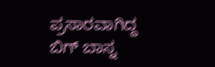ಪ್ರಸಾರವಾಗಿದ್ದ ಬಿಗ್ ಬಾಸ್ನ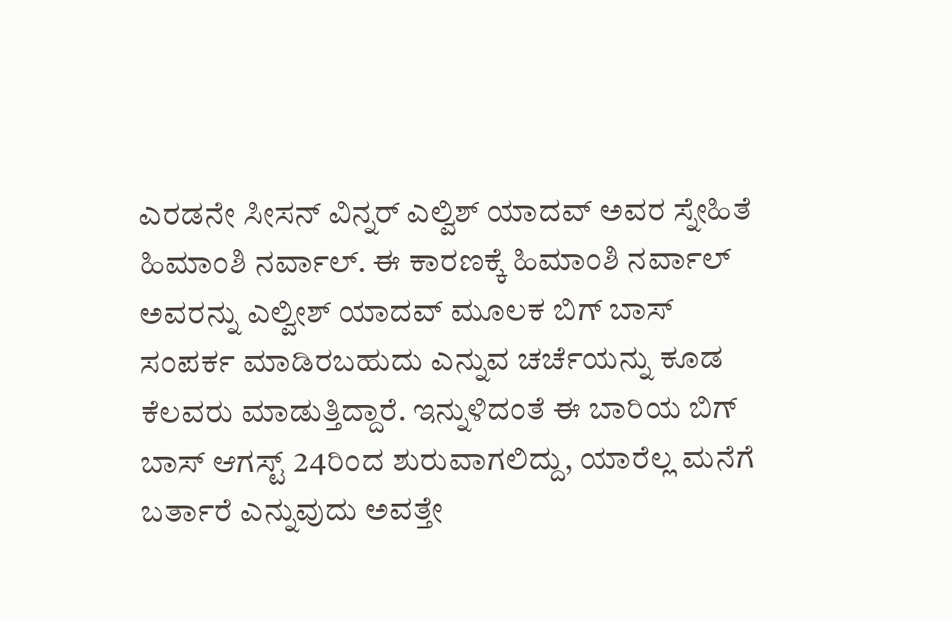ಎರಡನೇ ಸೀಸನ್ ವಿನ್ನರ್ ಎಲ್ವಿಶ್ ಯಾದವ್ ಅವರ ಸ್ನೇಹಿತೆ ಹಿಮಾಂಶಿ ನರ್ವಾಲ್. ಈ ಕಾರಣಕ್ಕೆ ಹಿಮಾಂಶಿ ನರ್ವಾಲ್ ಅವರನ್ನು ಎಲ್ವೀಶ್ ಯಾದವ್ ಮೂಲಕ ಬಿಗ್ ಬಾಸ್ ಸಂಪರ್ಕ ಮಾಡಿರಬಹುದು ಎನ್ನುವ ಚರ್ಚೆಯನ್ನು ಕೂಡ ಕೆಲವರು ಮಾಡುತ್ತಿದ್ದಾರೆ. ಇನ್ನುಳಿದಂತೆ ಈ ಬಾರಿಯ ಬಿಗ್ ಬಾಸ್ ಆಗಸ್ಟ್ 24ರಿಂದ ಶುರುವಾಗಲಿದ್ದು, ಯಾರೆಲ್ಲ ಮನೆಗೆ ಬರ್ತಾರೆ ಎನ್ನುವುದು ಅವತ್ತೇ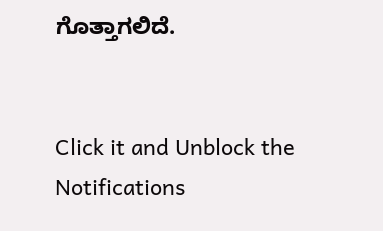ಗೊತ್ತಾಗಲಿದೆ.


Click it and Unblock the Notifications